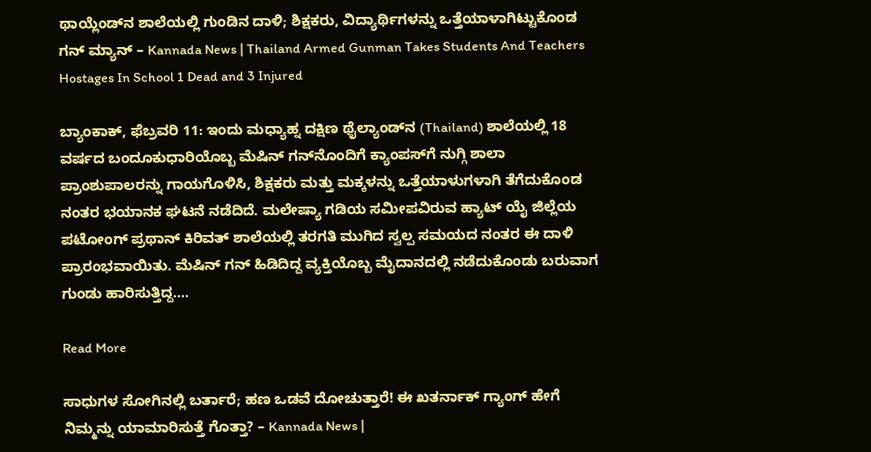ಥಾಯ್ಲೆಂಡ್‌ನ ಶಾಲೆಯಲ್ಲಿ ಗುಂಡಿನ ದಾಳಿ; ಶಿಕ್ಷಕರು, ವಿದ್ಯಾರ್ಥಿಗಳನ್ನು ಒತ್ತೆಯಾಳಾಗಿಟ್ಟುಕೊಂಡ ಗನ್ ಮ್ಯಾನ್ – Kannada News | Thailand Armed Gunman Takes Students And Teachers Hostages In School 1 Dead and 3 Injured

ಬ್ಯಾಂಕಾಕ್, ಫೆಬ್ರವರಿ 11: ಇಂದು ಮಧ್ಯಾಹ್ನ ದಕ್ಷಿಣ ಥೈಲ್ಯಾಂಡ್‌ನ (Thailand) ಶಾಲೆಯಲ್ಲಿ 18 ವರ್ಷದ ಬಂದೂಕುಧಾರಿಯೊಬ್ಬ ಮೆಷಿನ್ ಗನ್‌ನೊಂದಿಗೆ ಕ್ಯಾಂಪಸ್‌ಗೆ ನುಗ್ಗಿ ಶಾಲಾ ಪ್ರಾಂಶುಪಾಲರನ್ನು ಗಾಯಗೊಳಿಸಿ, ಶಿಕ್ಷಕರು ಮತ್ತು ಮಕ್ಕಳನ್ನು ಒತ್ತೆಯಾಳುಗಳಾಗಿ ತೆಗೆದುಕೊಂಡ ನಂತರ ಭಯಾನಕ ಘಟನೆ ನಡೆದಿದೆ. ಮಲೇಷ್ಯಾ ಗಡಿಯ ಸಮೀಪವಿರುವ ಹ್ಯಾಟ್ ಯೈ ಜಿಲ್ಲೆಯ ಪಟೋಂಗ್ ಪ್ರಥಾನ್ ಕಿರಿವತ್ ಶಾಲೆಯಲ್ಲಿ ತರಗತಿ ಮುಗಿದ ಸ್ವಲ್ಪ ಸಮಯದ ನಂತರ ಈ ದಾಳಿ ಪ್ರಾರಂಭವಾಯಿತು. ಮೆಷಿನ್ ಗನ್ ಹಿಡಿದಿದ್ದ ವ್ಯಕ್ತಿಯೊಬ್ಬ ಮೈದಾನದಲ್ಲಿ ನಡೆದುಕೊಂಡು ಬರುವಾಗ ಗುಂಡು ಹಾರಿಸುತ್ತಿದ್ದ….

Read More

ಸಾಧುಗಳ ಸೋಗಿನಲ್ಲಿ ಬರ್ತಾರೆ; ಹಣ ಒಡವೆ ದೋಚುತ್ತಾರೆ! ಈ ಖತರ್ನಾಕ್ ಗ್ಯಾಂಗ್ ಹೇಗೆ ನಿಮ್ಮನ್ನು ಯಾಮಾರಿಸುತ್ತೆ ಗೊತ್ತಾ? – Kannada News |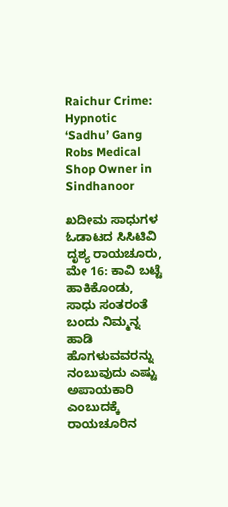Raichur Crime: Hypnotic ‘Sadhu’ Gang Robs Medical Shop Owner in Sindhanoor

ಖದೀಮ ಸಾಧುಗಳ ಓಡಾಟದ ಸಿಸಿಟಿವಿ ದೃಶ್ಯ ರಾಯಚೂರು, ಮೇ 16: ಕಾವಿ ಬಟ್ಟೆ ಹಾಕಿಕೊಂಡು, ಸಾಧು ಸಂತರಂತೆ ಬಂದು ನಿಮ್ಮನ್ನ ಹಾಡಿ ಹೊಗಳುವವರನ್ನು ನಂಬುವುದು ಎಷ್ಟು ಅಪಾಯಕಾರಿ ಎಂಬುದಕ್ಕೆ ರಾಯಚೂರಿನ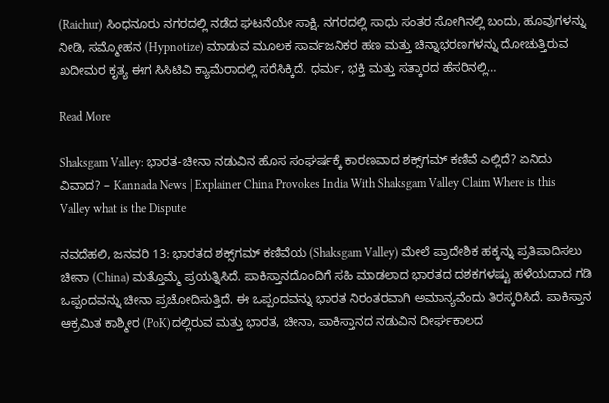(Raichur) ಸಿಂಧನೂರು ನಗರದಲ್ಲಿ ನಡೆದ ಘಟನೆಯೇ ಸಾಕ್ಷಿ. ನಗರದಲ್ಲಿ ಸಾಧು ಸಂತರ ಸೋಗಿನಲ್ಲಿ ಬಂದು, ಹೂವುಗಳನ್ನು ನೀಡಿ, ಸಮ್ಮೋಹನ (Hypnotize) ಮಾಡುವ ಮೂಲಕ ಸಾರ್ವಜನಿಕರ ಹಣ ಮತ್ತು ಚಿನ್ನಾಭರಣಗಳನ್ನು ದೋಚುತ್ತಿರುವ ಖದೀಮರ ಕೃತ್ಯ ಈಗ ಸಿಸಿಟಿವಿ ಕ್ಯಾಮೆರಾದಲ್ಲಿ ಸರೆಸಿಕ್ಕಿದೆ. ಧರ್ಮ, ಭಕ್ತಿ ಮತ್ತು ಸತ್ಕಾರದ ಹೆಸರಿನಲ್ಲಿ…

Read More

Shaksgam Valley: ಭಾರತ-ಚೀನಾ ನಡುವಿನ ಹೊಸ ಸಂಘರ್ಷಕ್ಕೆ ಕಾರಣವಾದ ಶಕ್ಸ್‌ಗಮ್ ಕಣಿವೆ ಎಲ್ಲಿದೆ? ಏನಿದು ವಿವಾದ? – Kannada News | Explainer China Provokes India With Shaksgam Valley Claim Where is this Valley what is the Dispute

ನವದೆಹಲಿ, ಜನವರಿ 13: ಭಾರತದ ಶಕ್ಸ್‌ಗಮ್ ಕಣಿವೆಯ (Shaksgam Valley) ಮೇಲೆ ಪ್ರಾದೇಶಿಕ ಹಕ್ಕನ್ನು ಪ್ರತಿಪಾದಿಸಲು ಚೀನಾ (China) ಮತ್ತೊಮ್ಮೆ ಪ್ರಯತ್ನಿಸಿದೆ. ಪಾಕಿಸ್ತಾನದೊಂದಿಗೆ ಸಹಿ ಮಾಡಲಾದ ಭಾರತದ ದಶಕಗಳಷ್ಟು ಹಳೆಯದಾದ ಗಡಿ ಒಪ್ಪಂದವನ್ನು ಚೀನಾ ಪ್ರಚೋದಿಸುತ್ತಿದೆ. ಈ ಒಪ್ಪಂದವನ್ನು ಭಾರತ ನಿರಂತರವಾಗಿ ಅಮಾನ್ಯವೆಂದು ತಿರಸ್ಕರಿಸಿದೆ. ಪಾಕಿಸ್ತಾನ ಆಕ್ರಮಿತ ಕಾಶ್ಮೀರ (PoK)ದಲ್ಲಿರುವ ಮತ್ತು ಭಾರತ, ಚೀನಾ, ಪಾಕಿಸ್ತಾನದ ನಡುವಿನ ದೀರ್ಘಕಾಲದ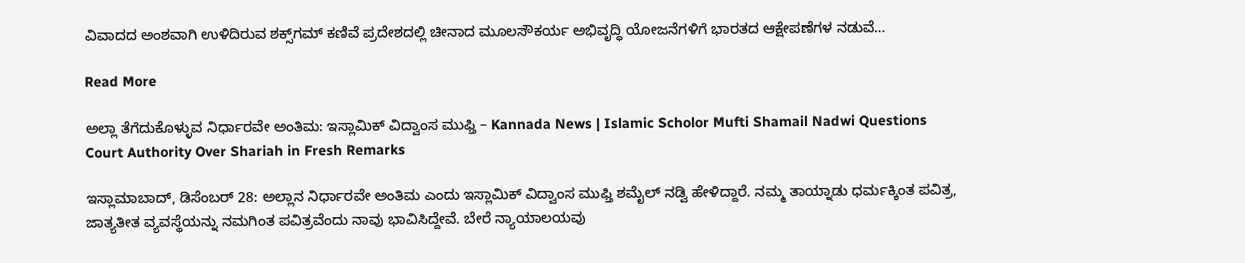ವಿವಾದದ ಅಂಶವಾಗಿ ಉಳಿದಿರುವ ಶಕ್ಸ್‌ಗಮ್ ಕಣಿವೆ ಪ್ರದೇಶದಲ್ಲಿ ಚೀನಾದ ಮೂಲಸೌಕರ್ಯ ಅಭಿವೃದ್ಧಿ ಯೋಜನೆಗಳಿಗೆ ಭಾರತದ ಆಕ್ಷೇಪಣೆಗಳ ನಡುವೆ…

Read More

ಅಲ್ಲಾ ತೆಗೆದುಕೊಳ್ಳುವ ನಿರ್ಧಾರವೇ ಅಂತಿಮ: ಇಸ್ಲಾಮಿಕ್ ವಿದ್ವಾಂಸ ಮುಫ್ತಿ – Kannada News | Islamic Scholor Mufti Shamail Nadwi Questions Court Authority Over Shariah in Fresh Remarks

ಇಸ್ಲಾಮಾಬಾದ್, ಡಿಸೆಂಬರ್ 28: ಅಲ್ಲಾನ ನಿರ್ಧಾರವೇ ಅಂತಿಮ ಎಂದು ಇಸ್ಲಾಮಿಕ್ ವಿದ್ವಾಂಸ ಮುಫ್ತಿ ಶಮೈಲ್ ನಡ್ವಿ ಹೇಳಿದ್ದಾರೆ. ನಮ್ಮ ತಾಯ್ನಾಡು ಧರ್ಮಕ್ಕಿಂತ ಪವಿತ್ರ, ಜಾತ್ಯತೀತ ವ್ಯವಸ್ಥೆಯನ್ನು ನಮಗಿಂತ ಪವಿತ್ರವೆಂದು ನಾವು ಭಾವಿಸಿದ್ದೇವೆ. ಬೇರೆ ನ್ಯಾಯಾಲಯವು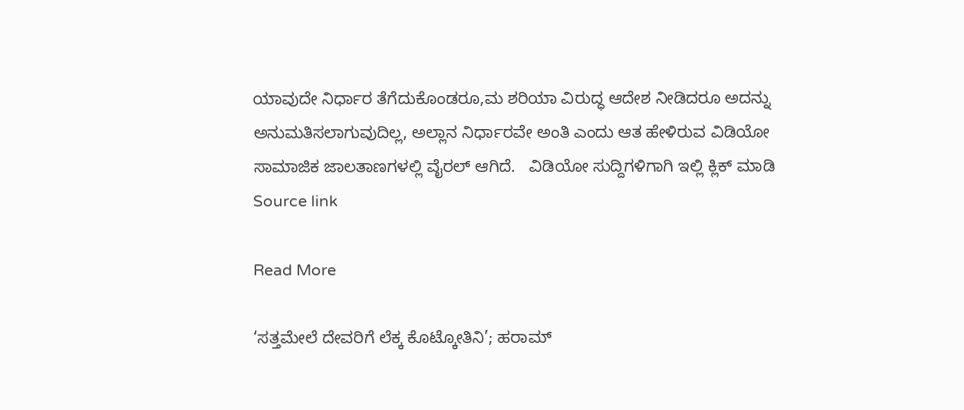ಯಾವುದೇ ನಿರ್ಧಾರ ತೆಗೆದುಕೊಂಡರೂ,ಮ ಶರಿಯಾ ವಿರುದ್ಧ ಆದೇಶ ನೀಡಿದರೂ ಅದನ್ನು ಅನುಮತಿಸಲಾಗುವುದಿಲ್ಲ, ಅಲ್ಲಾನ ನಿರ್ಧಾರವೇ ಅಂತಿ ಎಂದು ಆತ ಹೇಳಿರುವ ವಿಡಿಯೋ ಸಾಮಾಜಿಕ ಜಾಲತಾಣಗಳಲ್ಲಿ ವೈರಲ್ ಆಗಿದೆ.   ವಿಡಿಯೋ ಸುದ್ದಿಗಳಿಗಾಗಿ ಇಲ್ಲಿ ಕ್ಲಿಕ್ ಮಾಡಿ    Source link

Read More

‘ಸತ್ತಮೇಲೆ ದೇವರಿಗೆ ಲೆಕ್ಕ ಕೊಟ್ಕೋತಿನಿ’; ಹರಾಮ್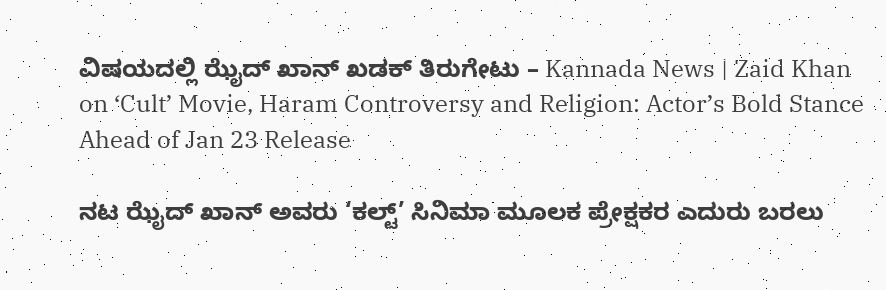ವಿಷಯದಲ್ಲಿ ಝೈದ್ ಖಾನ್ ಖಡಕ್ ತಿರುಗೇಟು – Kannada News | Zaid Khan on ‘Cult’ Movie, Haram Controversy and Religion: Actor’s Bold Stance Ahead of Jan 23 Release

ನಟ ಝೈದ್ ಖಾನ್ ಅವರು ‘ಕಲ್ಟ್’ ಸಿನಿಮಾ ಮೂಲಕ ಪ್ರೇಕ್ಷಕರ ಎದುರು ಬರಲು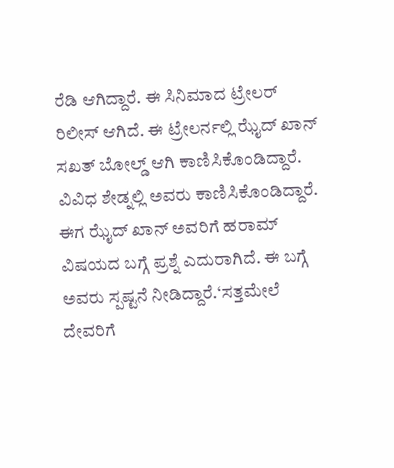ರೆಡಿ ಆಗಿದ್ದಾರೆ. ಈ ಸಿನಿಮಾದ ಟ್ರೇಲರ್ ರಿಲೀಸ್ ಆಗಿದೆ. ಈ ಟ್ರೇಲರ್ನಲ್ಲಿ ಝೈದ್ ಖಾನ್ ಸಖತ್ ಬೋಲ್ಡ್ ಆಗಿ ಕಾಣಿಸಿಕೊಂಡಿದ್ದಾರೆ. ವಿವಿಧ ಶೇಡ್ನಲ್ಲಿ ಅವರು ಕಾಣಿಸಿಕೊಂಡಿದ್ದಾರೆ. ಈಗ ಝೈದ್ ಖಾನ್ ಅವರಿಗೆ ಹರಾಮ್ ವಿಷಯದ ಬಗ್ಗೆ ಪ್ರಶ್ನೆ ಎದುರಾಗಿದೆ. ಈ ಬಗ್ಗೆ ಅವರು ಸ್ಪಷ್ಟನೆ ನೀಡಿದ್ದಾರೆ.‘ಸತ್ತಮೇಲೆ ದೇವರಿಗೆ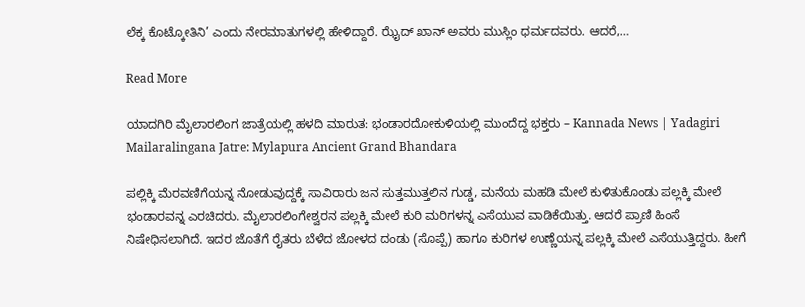ಲೆಕ್ಕ ಕೊಟ್ಕೋತಿನಿ’ ಎಂದು ನೇರಮಾತುಗಳಲ್ಲಿ ಹೇಳಿದ್ದಾರೆ. ಝೈದ್ ಖಾನ್ ಅವರು ಮುಸ್ಲಿಂ ಧರ್ಮದವರು. ಆದರೆ,…

Read More

ಯಾದಗಿರಿ ಮೈಲಾರಲಿಂಗ ಜಾತ್ರೆಯಲ್ಲಿ ಹಳದಿ ಮಾರುತ: ಭಂಡಾರದೋಕುಳಿಯಲ್ಲಿ ಮುಂದೆದ್ದ ಭಕ್ತರು – Kannada News | Yadagiri Mailaralingana Jatre: Mylapura Ancient Grand Bhandara

ಪಲ್ಲಿಕ್ಕಿ ಮೆರವಣಿಗೆಯನ್ನ ನೋಡುವುದ್ದಕ್ಕೆ ಸಾವಿರಾರು ಜನ ಸುತ್ತಮುತ್ತಲಿನ ಗುಡ್ಡ, ಮನೆಯ ಮಹಡಿ ಮೇಲೆ ಕುಳಿತುಕೊಂಡು ಪಲ್ಲಕ್ಕಿ ಮೇಲೆ ಭಂಡಾರವನ್ನ ಎರಚಿದರು. ಮೈಲಾರಲಿಂಗೇಶ್ವರನ ಪಲ್ಲಕ್ಕಿ ಮೇಲೆ ಕುರಿ ಮರಿಗಳನ್ನ ಎಸೆಯುವ ವಾಡಿಕೆಯಿತ್ತು. ಆದರೆ ಪ್ರಾಣಿ ಹಿಂಸೆ ನಿಷೇಧಿಸಲಾಗಿದೆ. ಇದರ ಜೊತೆಗೆ ರೈತರು ಬೆಳೆದ ಜೋಳದ ದಂಡು (ಸೊಪ್ಪೆ) ಹಾಗೂ ಕುರಿಗಳ ಉಣ್ಣೆಯನ್ನ ಪಲ್ಲಕ್ಕಿ ಮೇಲೆ ಎಸೆಯುತ್ತಿದ್ದರು. ಹೀಗೆ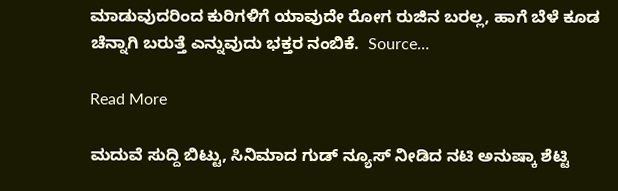ಮಾಡುವುದರಿಂದ ಕುರಿಗಳಿಗೆ ಯಾವುದೇ ರೋಗ ರುಜಿನ ಬರಲ್ಲ, ಹಾಗೆ ಬೆಳೆ ಕೂಡ ಚೆನ್ನಾಗಿ ಬರುತ್ತೆ ಎನ್ನುವುದು ಭಕ್ತರ ನಂಬಿಕೆ.  Source…

Read More

ಮದುವೆ ಸುದ್ದಿ ಬಿಟ್ಟು, ಸಿನಿಮಾದ ಗುಡ್ ನ್ಯೂಸ್ ನೀಡಿದ ನಟಿ ಅನುಷ್ಕಾ ಶೆಟ್ಟಿ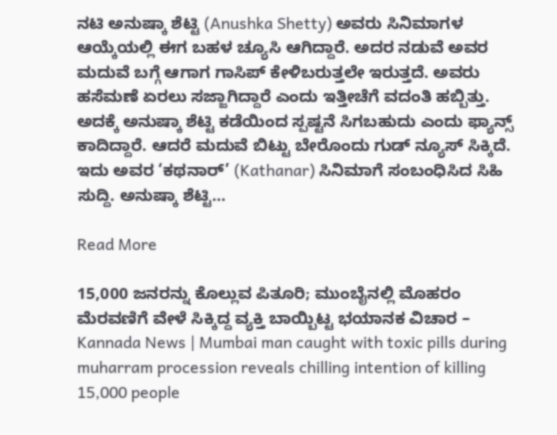ನಟಿ ಅನುಷ್ಕಾ ಶೆಟ್ಟಿ (Anushka Shetty) ಅವರು ಸಿನಿಮಾಗಳ ಆಯ್ಕೆಯಲ್ಲಿ ಈಗ ಬಹಳ ಚ್ಯೂಸಿ ಆಗಿದ್ದಾರೆ. ಅದರ ನಡುವೆ ಅವರ ಮದುವೆ ಬಗ್ಗೆ ಆಗಾಗ ಗಾಸಿಪ್ ಕೇಳಿಬರುತ್ತಲೇ ಇರುತ್ತದೆ. ಅವರು ಹಸೆಮಣೆ ಏರಲು ಸಜ್ಜಾಗಿದ್ದಾರೆ ಎಂದು ಇತ್ತೀಚೆಗೆ ವದಂತಿ ಹಬ್ಬಿತ್ತು. ಅದಕ್ಕೆ ಅನುಷ್ಕಾ ಶೆಟ್ಟಿ ಕಡೆಯಿಂದ ಸ್ಪಷ್ಟನೆ ಸಿಗಬಹುದು ಎಂದು ಫ್ಯಾನ್ಸ್ ಕಾದಿದ್ದಾರೆ. ಆದರೆ ಮದುವೆ ಬಿಟ್ಟು ಬೇರೊಂದು ಗುಡ್ ನ್ಯೂಸ್ ಸಿಕ್ಕಿದೆ. ಇದು ಅವರ ‘ಕಥನಾರ್’ (Kathanar) ಸಿನಿಮಾಗೆ ಸಂಬಂಧಿಸಿದ ಸಿಹಿ ಸುದ್ದಿ. ಅನುಷ್ಕಾ ಶೆಟ್ಟಿ…

Read More

15,000 ಜನರನ್ನು ಕೊಲ್ಲುವ ಪಿತೂರಿ; ಮುಂಬೈನಲ್ಲಿ ಮೊಹರಂ ಮೆರವಣಿಗೆ ವೇಳೆ ಸಿಕ್ಕಿದ್ದ ವ್ಯಕ್ತಿ ಬಾಯ್ಬಿಟ್ಟ ಭಯಾನಕ ವಿಚಾರ – Kannada News | Mumbai man caught with toxic pills during muharram procession reveals chilling intention of killing 15,000 people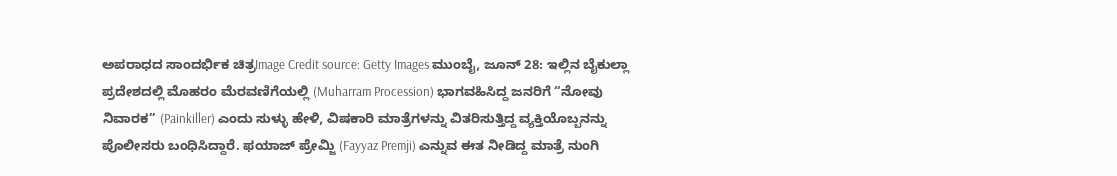ಅಪರಾಧದ ಸಾಂದರ್ಭಿಕ ಚಿತ್ರImage Credit source: Getty Images ಮುಂಬೈ, ಜೂನ್ 28: ಇಲ್ಲಿನ ಬೈಕುಲ್ಲಾ ಪ್ರದೇಶದಲ್ಲಿ ಮೊಹರಂ ಮೆರವಣಿಗೆಯಲ್ಲಿ (Muharram Procession) ಭಾಗವಹಿಸಿದ್ದ ಜನರಿಗೆ “ನೋವು ನಿವಾರಕ” (Painkiller) ಎಂದು ಸುಳ್ಳು ಹೇಳಿ, ವಿಷಕಾರಿ ಮಾತ್ರೆಗಳನ್ನು ವಿತರಿಸುತ್ತಿದ್ದ ವ್ಯಕ್ತಿಯೊಬ್ಬನನ್ನು ಪೊಲೀಸರು ಬಂಧಿಸಿದ್ದಾರೆ. ಫಯಾಜ್ ಪ್ರೇಮ್ಜಿ (Fayyaz Premji) ಎನ್ನುವ ಈತ ನೀಡಿದ್ದ ಮಾತ್ರೆ ನುಂಗಿ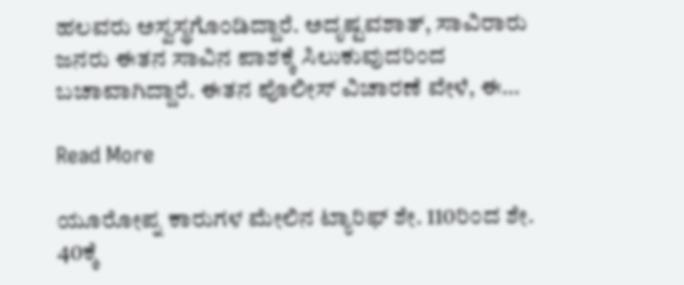ಹಲವರು ಅಸ್ವಸ್ಥಗೊಂಡಿದ್ದಾರೆ. ಅದೃಷ್ಟವಶಾತ್, ಸಾವಿರಾರು ಜನರು ಈತನ ಸಾವಿನ ಪಾಶಕ್ಕೆ ಸಿಲುಕುವುದರಿಂದ ಬಚಾವಾಗಿದ್ದಾರೆ. ಈತನ ಪೊಲೀಸ್ ವಿಚಾರಣೆ ವೇಳೆ, ಈ…

Read More

ಯೂರೋಪ್ನ ಕಾರುಗಳ ಮೇಲಿನ ಟ್ಯಾರಿಫ್ ಶೇ. 110ರಿಂದ ಶೇ. 40ಕ್ಕೆ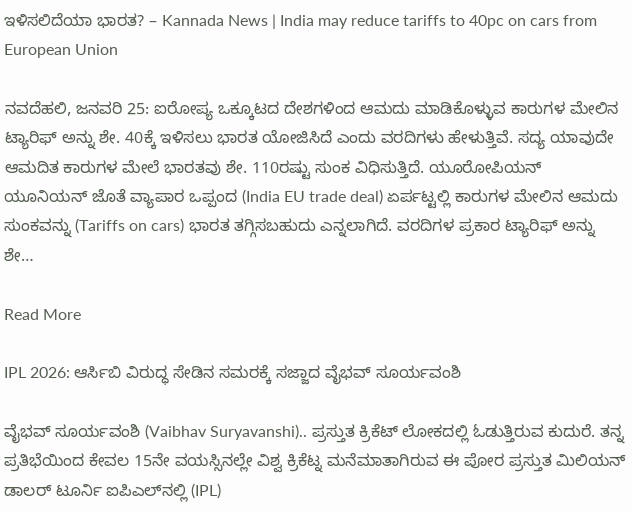ಇಳಿಸಲಿದೆಯಾ ಭಾರತ? – Kannada News | India may reduce tariffs to 40pc on cars from European Union

ನವದೆಹಲಿ, ಜನವರಿ 25: ಐರೋಪ್ಯ ಒಕ್ಕೂಟದ ದೇಶಗಳಿಂದ ಆಮದು ಮಾಡಿಕೊಳ್ಳುವ ಕಾರುಗಳ ಮೇಲಿನ ಟ್ಯಾರಿಫ್ ಅನ್ನು ಶೇ. 40ಕ್ಕೆ ಇಳಿಸಲು ಭಾರತ ಯೋಜಿಸಿದೆ ಎಂದು ವರದಿಗಳು ಹೇಳುತ್ತಿವೆ. ಸದ್ಯ ಯಾವುದೇ ಆಮದಿತ ಕಾರುಗಳ ಮೇಲೆ ಭಾರತವು ಶೇ. 110ರಷ್ಟು ಸುಂಕ ವಿಧಿಸುತ್ತಿದೆ. ಯೂರೋಪಿಯನ್ ಯೂನಿಯನ್ ಜೊತೆ ವ್ಯಾಪಾರ ಒಪ್ಪಂದ (India EU trade deal) ಏರ್ಪಟ್ಟಲ್ಲಿ ಕಾರುಗಳ ಮೇಲಿನ ಆಮದು ಸುಂಕವನ್ನು (Tariffs on cars) ಭಾರತ ತಗ್ಗಿಸಬಹುದು ಎನ್ನಲಾಗಿದೆ. ವರದಿಗಳ ಪ್ರಕಾರ ಟ್ಯಾರಿಫ್ ಅನ್ನು ಶೇ…

Read More

IPL 2026: ಆರ್ಸಿಬಿ ವಿರುದ್ಧ ಸೇಡಿನ ಸಮರಕ್ಕೆ ಸಜ್ಜಾದ ವೈಭವ್ ಸೂರ್ಯವಂಶಿ

ವೈಭವ್ ಸೂರ್ಯವಂಶಿ (Vaibhav Suryavanshi).. ಪ್ರಸ್ತುತ ಕ್ರಿಕೆಟ್ ಲೋಕದಲ್ಲಿ ಓಡುತ್ತಿರುವ ಕುದುರೆ. ತನ್ನ ಪ್ರತಿಭೆಯಿಂದ ಕೇವಲ 15ನೇ ವಯಸ್ಸಿನಲ್ಲೇ ವಿಶ್ವ ಕ್ರಿಕೆಟ್ನ ಮನೆಮಾತಾಗಿರುವ ಈ ಪೋರ ಪ್ರಸ್ತುತ ಮಿಲಿಯನ್ ಡಾಲರ್ ಟೂರ್ನಿ ಐಪಿಎಲ್‌ನಲ್ಲಿ (IPL)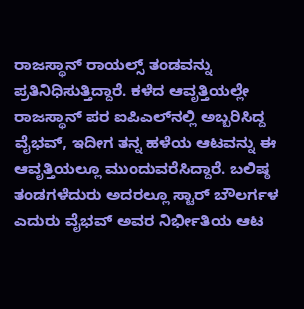ರಾಜಸ್ಥಾನ್ ರಾಯಲ್ಸ್ ತಂಡವನ್ನು ಪ್ರತಿನಿಧಿಸುತ್ತಿದ್ದಾರೆ. ಕಳೆದ ಆವೃತ್ತಿಯಲ್ಲೇ ರಾಜಸ್ಥಾನ್ ಪರ ಐಪಿಎಲ್‌ನಲ್ಲಿ ಅಬ್ಬರಿಸಿದ್ದ ವೈಭವ್, ಇದೀಗ ತನ್ನ ಹಳೆಯ ಆಟವನ್ನು ಈ ಆವೃತ್ತಿಯಲ್ಲೂ ಮುಂದುವರೆಸಿದ್ದಾರೆ. ಬಲಿಷ್ಠ ತಂಡಗಳೆದುರು ಅದರಲ್ಲೂ ಸ್ಟಾರ್ ಬೌಲರ್ಗಳ ಎದುರು ವೈಭವ್ ಅವರ ನಿರ್ಭೀತಿಯ ಆಟ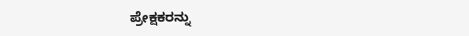ಪ್ರೇಕ್ಷಕರನ್ನು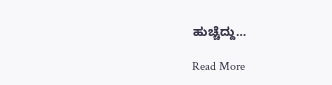ಹುಚ್ಚೆದ್ದು…

Read More